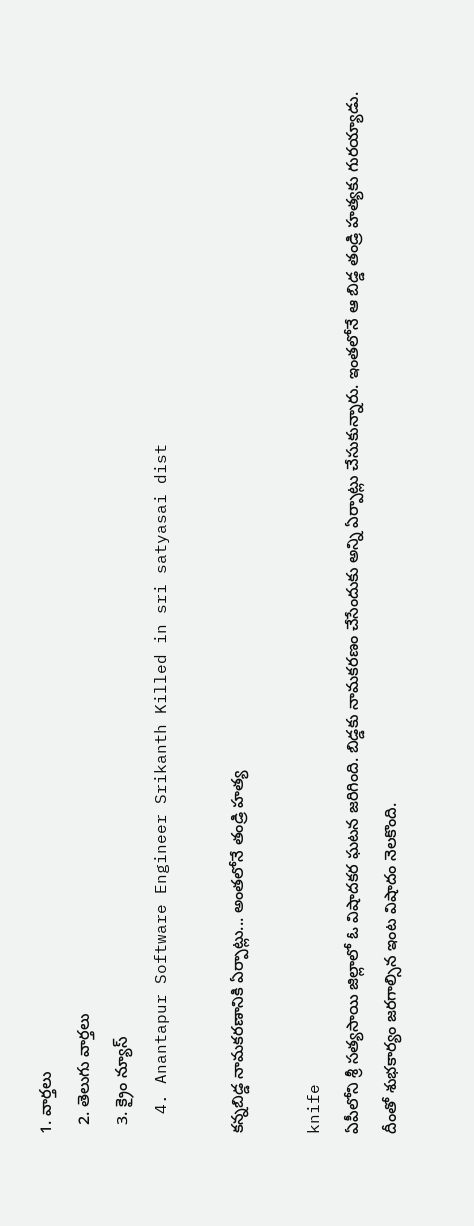1. వార్తలు
  2. తెలుగు వార్తలు
  3. క్రైం న్యూస్
  4. Anantapur Software Engineer Srikanth Killed in sri satyasai dist

కన్నబిడ్డ నామకరణానికి ఏర్పాట్లు... అంతలోనే తండ్రి హత్య

knife
ఏపీలోని శ్రీ సత్యసాయి జిల్లాలో ఓ విషాదకర ఘటన జరిగింది. బిడ్డకు నామకరణం చేసేందుకు అన్ని ఏర్పాట్లు చేసుకున్నారు. ఇంతలోనే ఆ బిడ్డ తండ్రి హత్యకు గురయ్యాడు. దీంతో శుభకార్యం జరగాల్సిన ఇంట విషాదం నెలకొంది.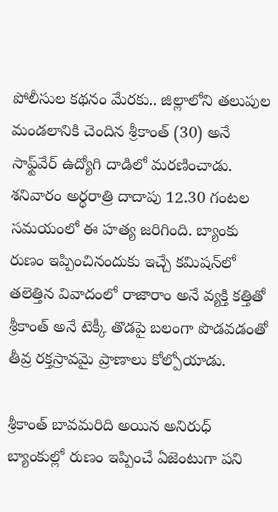పోలీసుల కథనం మేరకు.. జిల్లాలోని తలుపుల మండలానికి చెందిన శ్రీకాంత్ (30) అనే సాఫ్ట్‌వేర్ ఉద్యోగి దాడిలో మరణించాడు. శనివారం అర్థరాత్రి దాదాపు 12.30 గంటల సమయంలో ఈ హత్య జరిగింది. బ్యాంకు రుణం ఇప్పించినందుకు ఇచ్చే కమిషన్‌లో తలెత్తిన వివాదంలో రాజారాం అనే వ్యక్తి కత్తితో శ్రీకాంత్ అనే టెక్కీ తొడపై బలంగా పొడవడంతో తీవ్ర రక్తస్రావమై ప్రాణాలు కోల్పోయాడు.

శ్రీకాంత్ బావమరిది అయిన అనిరుధ్ బ్యాంకుల్లో రుణం ఇప్పించే ఏజెంటుగా పని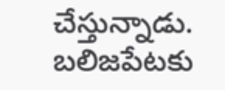చేస్తున్నాడు. బలిజపేటకు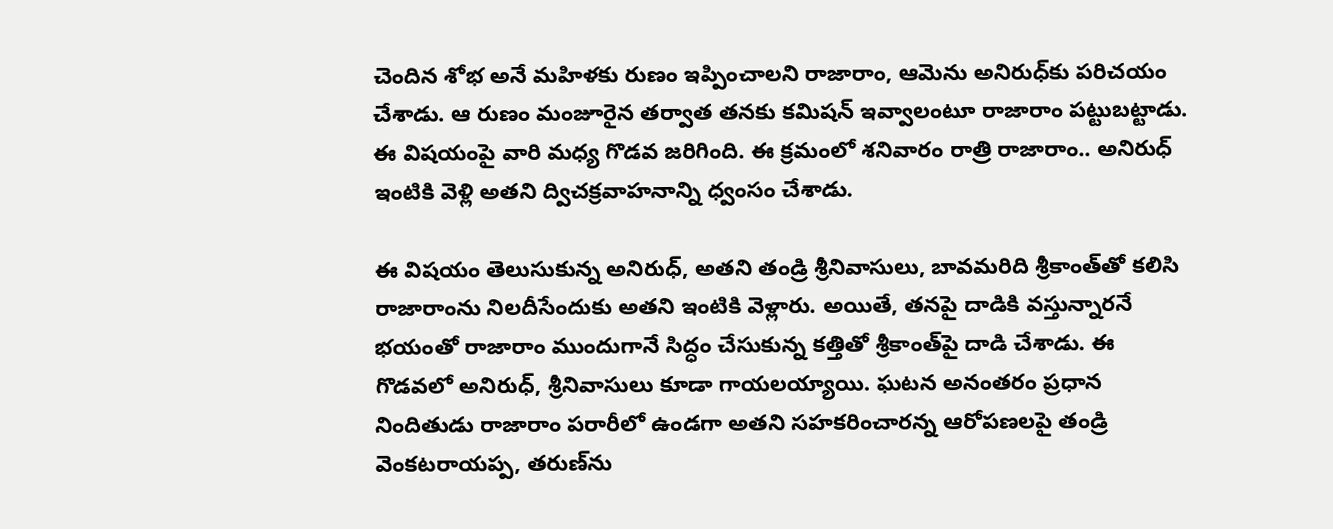చెందిన శోభ అనే మహిళకు రుణం ఇప్పించాలని రాజారాం, ఆమెను అనిరుధ్‌కు పరిచయం చేశాడు. ఆ రుణం మంజూరైన తర్వాత తనకు కమిషన్ ఇవ్వాలంటూ రాజారాం పట్టుబట్టాడు. ఈ విషయంపై వారి మధ్య గొడవ జరిగింది. ఈ క్రమంలో శనివారం రాత్రి రాజారాం.. అనిరుధ్ ఇంటికి వెళ్లి అతని ద్విచక్రవాహనాన్ని ధ్వంసం చేశాడు.

ఈ విషయం తెలుసుకున్న అనిరుధ్, అతని తండ్రి శ్రీనివాసులు, బావమరిది శ్రీకాంత్‍‌తో కలిసి రాజారాంను నిలదీసేందుకు అతని ఇంటికి వెళ్లారు. అయితే, తనపై దాడికి వస్తున్నారనే భయంతో రాజారాం ముందుగానే సిద్ధం చేసుకున్న కత్తితో శ్రీకాంత్‌పై దాడి చేశాడు. ఈ గొడవలో అనిరుధ్, శ్రీనివాసులు కూడా గాయలయ్యాయి. ఘటన అనంతరం ప్రధాన నిందితుడు రాజారాం పరారీలో ఉండగా అతని సహకరించారన్న ఆరోపణలపై తండ్రి వెంకటరాయప్ప, తరుణ్‌ను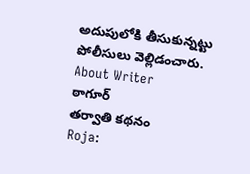అదుపులోకి తీసుకున్నట్టు పోలీసులు వెల్లిడంచారు.
About Writer
ఠాగూర్
తర్వాతి కథనం
Roja: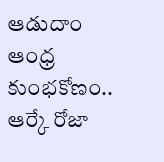ఆడుదాం ఆంధ్ర కుంభకోణం.. ఆర్కే రోజా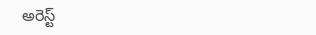అరెస్ట్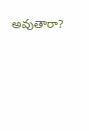అవుతారా?